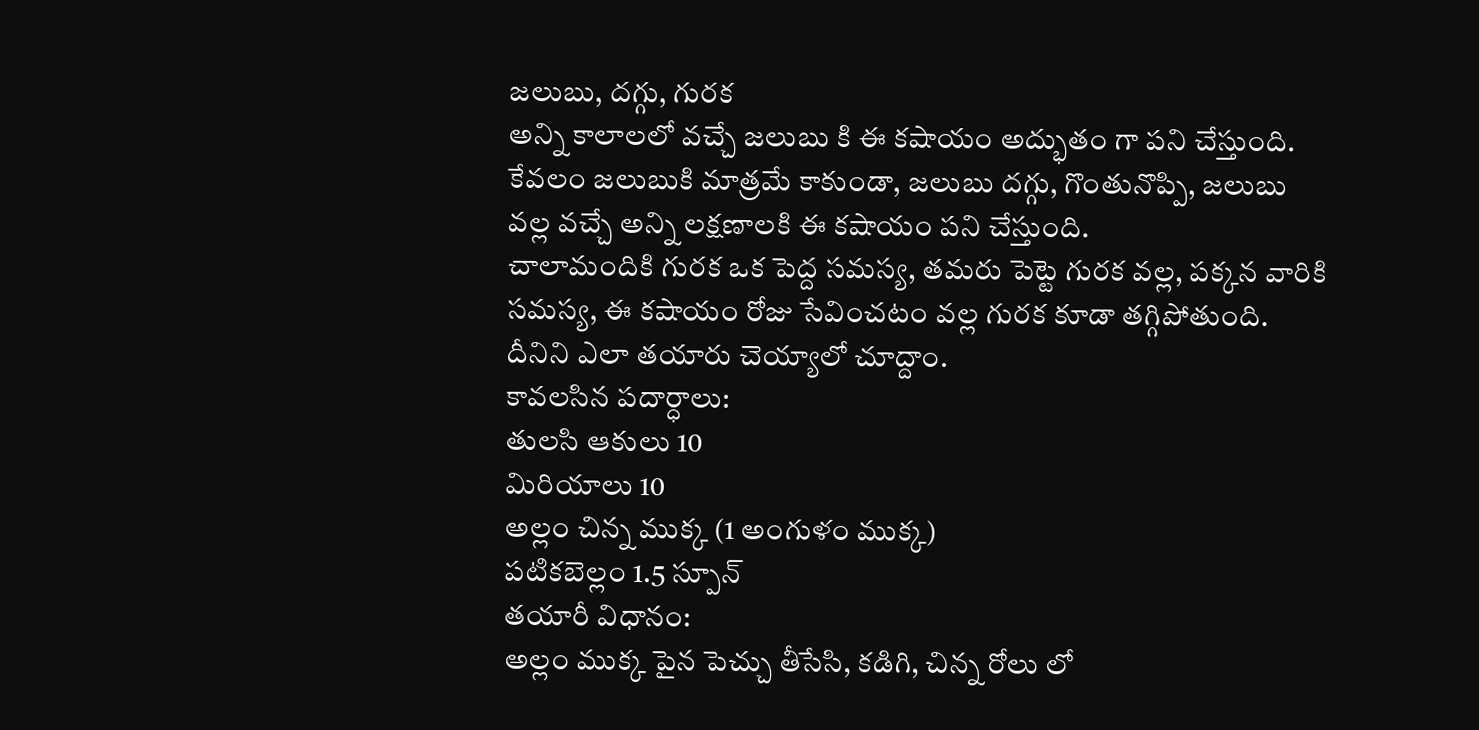జలుబు, దగ్గు, గురక
అన్ని కాలాలలో వచ్చే జలుబు కి ఈ కషాయం అద్భుతం గా పని చేస్తుంది.
కేవలం జలుబుకి మాత్రమే కాకుండా, జలుబు దగ్గు, గొంతునొప్పి, జలుబు వల్ల వచ్చే అన్ని లక్షణాలకి ఈ కషాయం పని చేస్తుంది.
చాలామందికి గురక ఒక పెద్ద సమస్య, తమరు పెట్టె గురక వల్ల, పక్కన వారికి సమస్య, ఈ కషాయం రోజు సేవించటం వల్ల గురక కూడా తగ్గిపోతుంది.
దీనిని ఎలా తయారు చెయ్యాలో చూద్దాం.
కావలసిన పదార్ధాలు:
తులసి ఆకులు 10
మిరియాలు 10
అల్లం చిన్న ముక్క (1 అంగుళం ముక్క)
పటికబెల్లం 1.5 స్పూన్
తయారీ విధానం:
అల్లం ముక్క పైన పెచ్చు తీసేసి, కడిగి, చిన్న రోలు లో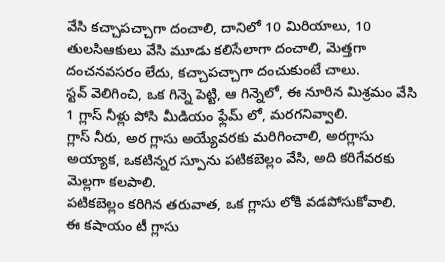వేసి కచ్చాపచ్చాగా దంచాలి, దానిలో 10 మిరియాలు, 10 తులసిఆకులు వేసి మూడు కలిసేలాగా దంచాలి, మెత్తగా దంచనవసరం లేదు, కచ్చాపచ్చాగా దంచుకుంటే చాలు.
స్టవ్ వెలిగించి, ఒక గిన్నె పెట్టి, ఆ గిన్నెలో, ఈ నూరిన మిశ్రమం వేసి 1 గ్లాస్ నీళ్లు పోసి మీడియం ఫ్లేమ్ లో, మరగనివ్వాలి.
గ్లాస్ నీరు, అర గ్లాసు అయ్యేవరకు మరిగించాలి, అరగ్లాసు అయ్యాక, ఒకటిన్నర స్పూను పటికబెల్లం వేసి, అది కరిగేవరకు మెల్లగా కలపాలి.
పటికబెల్లం కరిగిన తరువాత, ఒక గ్లాసు లోకి వడపోసుకోవాలి.
ఈ కషాయం టీ గ్లాసు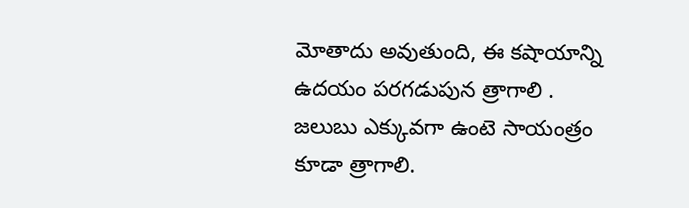మోతాదు అవుతుంది, ఈ కషాయాన్ని ఉదయం పరగడుపున త్రాగాలి .
జలుబు ఎక్కువగా ఉంటె సాయంత్రం కూడా త్రాగాలి.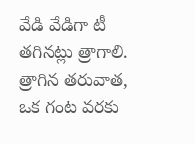వేడి వేడిగా టీ తగినట్లు త్రాగాలి.
త్రాగిన తరువాత, ఒక గంట వరకు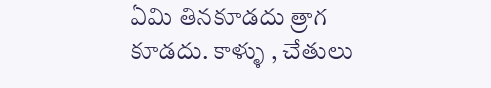ఏమి తినకూడదు త్రాగ కూడదు. కాళ్ళు , చేతులు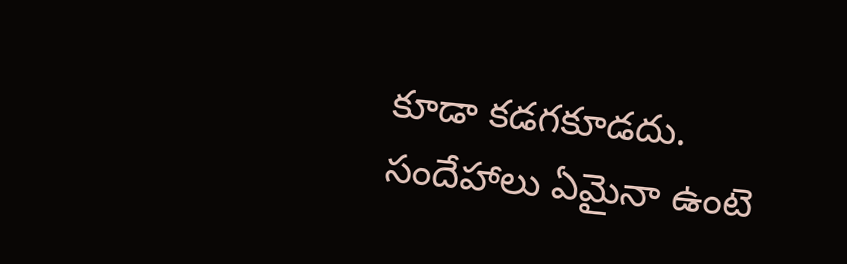కూడా కడగకూడదు.
సందేహాలు ఏమైనా ఉంటె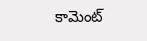కామెంట్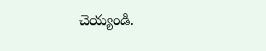చెయ్యండి.